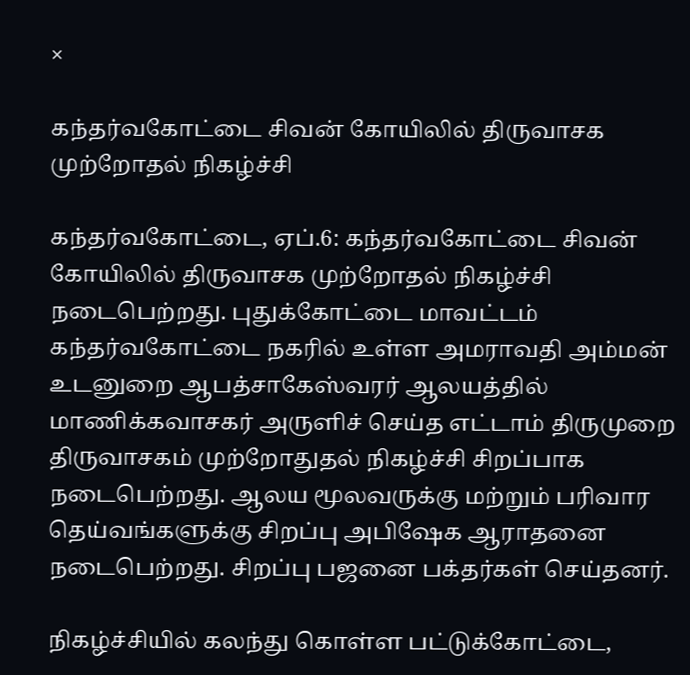×

கந்தர்வகோட்டை சிவன் கோயிலில் திருவாசக முற்றோதல் நிகழ்ச்சி

கந்தர்வகோட்டை, ஏப்.6: கந்தர்வகோட்டை சிவன் கோயிலில் திருவாசக முற்றோதல் நிகழ்ச்சி நடைபெற்றது. புதுக்கோட்டை மாவட்டம் கந்தர்வகோட்டை நகரில் உள்ள அமராவதி அம்மன் உடனுறை ஆபத்சாகேஸ்வரர் ஆலயத்தில் மாணிக்கவாசகர் அருளிச் செய்த எட்டாம் திருமுறை திருவாசகம் முற்றோதுதல் நிகழ்ச்சி சிறப்பாக நடைபெற்றது. ஆலய மூலவருக்கு மற்றும் பரிவார தெய்வங்களுக்கு சிறப்பு அபிஷேக ஆராதனை நடைபெற்றது. சிறப்பு பஜனை பக்தர்கள் செய்தனர்.

நிகழ்ச்சியில் கலந்து கொள்ள பட்டுக்கோட்டை,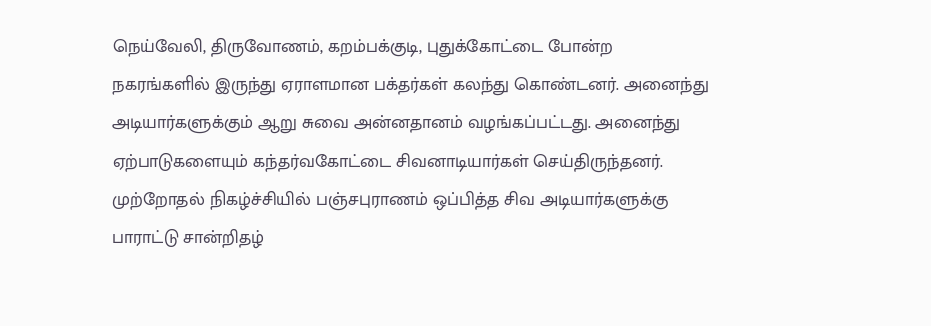நெய்வேலி, திருவோணம், கறம்பக்குடி, புதுக்கோட்டை போன்ற நகரங்களில் இருந்து ஏராளமான பக்தர்கள் கலந்து கொண்டனர். அனைந்து அடியார்களுக்கும் ஆறு சுவை அன்னதானம் வழங்கப்பட்டது. அனைந்து ஏற்பாடுகளையும் கந்தர்வகோட்டை சிவனாடியார்கள் செய்திருந்தனர். முற்றோதல் நிகழ்ச்சியில் பஞ்சபுராணம் ஒப்பித்த சிவ அடியார்களுக்கு பாராட்டு சான்றிதழ்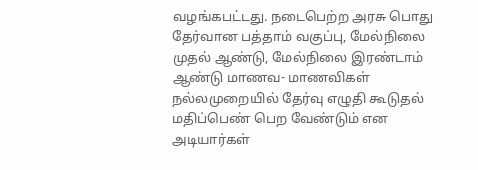வழங்கபட்டது. நடைபெற்ற அரசு பொது தேர்வான பத்தாம் வகுப்பு, மேல்நிலை முதல் ஆண்டு, மேல்நிலை இரண்டாம் ஆண்டு மாணவ- மாணவிகள் நல்லமுறையில் தேர்வு எழுதி கூடுதல் மதிப்பெண் பெற வேண்டும் என அடியார்கள்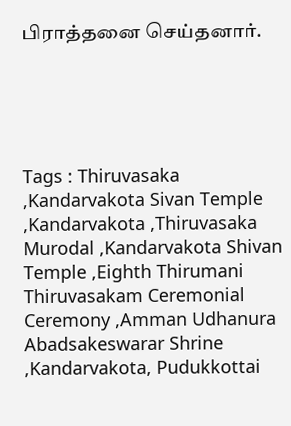பிராத்தனை செய்தனார்.





Tags : Thiruvasaka ,Kandarvakota Sivan Temple ,Kandarvakota ,Thiruvasaka Murodal ,Kandarvakota Shivan Temple ,Eighth Thirumani Thiruvasakam Ceremonial Ceremony ,Amman Udhanura Abadsakeswarar Shrine ,Kandarvakota, Pudukkottai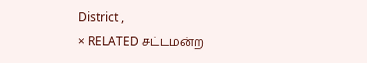District ,
× RELATED சட்டமன்ற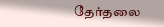தேர்தலை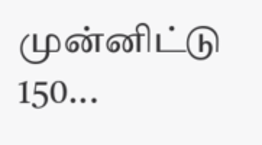முன்னிட்டு 150...